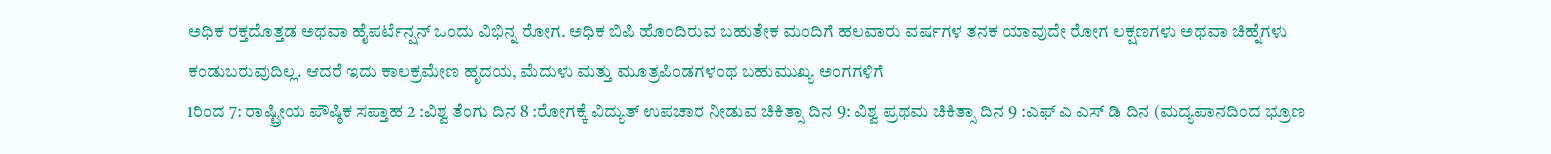ಅಧಿಕ ರಕ್ತದೊತ್ತಡ ಅಥವಾ ಹೈಪರ್ಟೆನ್ಷನ್ ಒಂದು ವಿಭಿನ್ನ ರೋಗ. ಅಧಿಕ ಬಿಪಿ ಹೊಂದಿರುವ ಬಹುತೇಕ ಮಂದಿಗೆ ಹಲವಾರು ವರ್ಷಗಳ ತನಕ ಯಾವುದೇ ರೋಗ ಲಕ್ಷಣಗಳು ಅಥವಾ ಚಿಹ್ನೆಗಳು ಕಂಡುಬರುವುದಿಲ್ಲ. ಆದರೆ ಇದು ಕಾಲಕ್ರಮೇಣ ಹೃದಯ, ಮೆದುಳು ಮತ್ತು ಮೂತ್ರಪಿಂಡಗಳಂಥ ಬಹುಮುಖ್ಯ ಅಂಗಗಳಿಗೆ
1ರಿಂದ 7: ರಾಷ್ಟ್ರೀಯ ಪೌಷ್ಠಿಕ ಸಪ್ತಾಹ 2 :ವಿಶ್ವ ತೆಂಗು ದಿನ 8 :ರೋಗಕ್ಕೆ ವಿದ್ಯುತ್ ಉಪಚಾರ ನೀಡುವ ಚಿಕಿತ್ಸಾ ದಿನ 9: ವಿಶ್ವ ಪ್ರಥಮ ಚಿಕಿತ್ಸಾ ದಿನ 9 :ಎಫ್ ಎ ಎಸ್ ಡಿ ದಿನ (ಮದ್ಯಪಾನದಿಂದ ಭ್ರೂಣ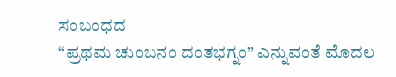ಸಂಬಂಧದ
“ಪ್ರಥಮ ಚುಂಬನಂ ದಂತಭಗ್ನಂ” ಎನ್ನುವಂತೆ ಮೊದಲ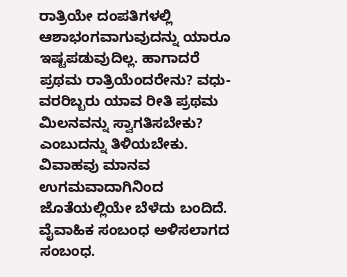ರಾತ್ರಿಯೇ ದಂಪತಿಗಳಲ್ಲಿ ಆಶಾಭಂಗವಾಗುವುದನ್ನು ಯಾರೂ ಇಷ್ಟಪಡುವುದಿಲ್ಲ. ಹಾಗಾದರೆ ಪ್ರಥಮ ರಾತ್ರಿಯೆಂದರೇನು? ವಧು-ವರರಿಬ್ಬರು ಯಾವ ರೀತಿ ಪ್ರಥಮ ಮಿಲನವನ್ನು ಸ್ವಾಗತಿಸಬೇಕು? ಎಂಬುದನ್ನು ತಿಳಿಯಬೇಕು. ವಿವಾಹವು ಮಾನವ ಉಗಮವಾದಾಗಿನಿಂದ ಜೊತೆಯಲ್ಲಿಯೇ ಬೆಳೆದು ಬಂದಿದೆ. ವೈವಾಹಿಕ ಸಂಬಂಧ ಅಳಿಸಲಾಗದ ಸಂಬಂಧ.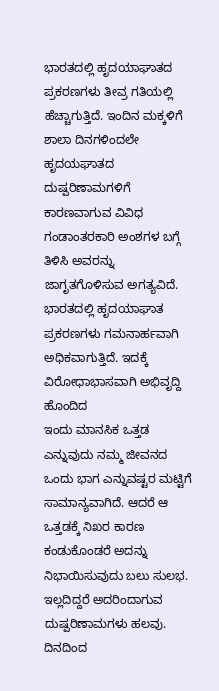ಭಾರತದಲ್ಲಿ ಹೃದಯಾಘಾತದ ಪ್ರಕರಣಗಳು ತೀವ್ರ ಗತಿಯಲ್ಲಿ ಹೆಚ್ಚಾಗುತ್ತಿದೆ. ಇಂದಿನ ಮಕ್ಕಳಿಗೆ ಶಾಲಾ ದಿನಗಳಿಂದಲೇ ಹೃದಯಘಾತದ ದುಷ್ಪರಿಣಾಮಗಳಿಗೆ ಕಾರಣವಾಗುವ ವಿವಿಧ ಗಂಡಾಂತರಕಾರಿ ಅಂಶಗಳ ಬಗ್ಗೆ ತಿಳಿಸಿ ಅವರನ್ನು ಜಾಗೃತಗೊಳಿಸುವ ಅಗತ್ಯವಿದೆ. ಭಾರತದಲ್ಲಿ ಹೃದಯಾಘಾತ ಪ್ರಕರಣಗಳು ಗಮನಾರ್ಹವಾಗಿ ಅಧಿಕವಾಗುತ್ತಿದೆ. ಇದಕ್ಕೆ ವಿರೋಧಾಭಾಸವಾಗಿ ಅಭಿವೃದ್ದಿ ಹೊಂದಿದ
ಇಂದು ಮಾನಸಿಕ ಒತ್ತಡ ಎನ್ನುವುದು ನಮ್ಮ ಜೀವನದ ಒಂದು ಭಾಗ ಎನ್ನುವಷ್ಟರ ಮಟ್ಟಿಗೆ ಸಾಮಾನ್ಯವಾಗಿದೆ. ಆದರೆ ಆ ಒತ್ತಡಕ್ಕೆ ನಿಖರ ಕಾರಣ ಕಂಡುಕೊಂಡರೆ ಅದನ್ನು ನಿಭಾಯಿಸುವುದು ಬಲು ಸುಲಭ. ಇಲ್ಲದಿದ್ದರೆ ಅದರಿಂದಾಗುವ ದುಷ್ಪರಿಣಾಮಗಳು ಹಲವು. ದಿನದಿಂದ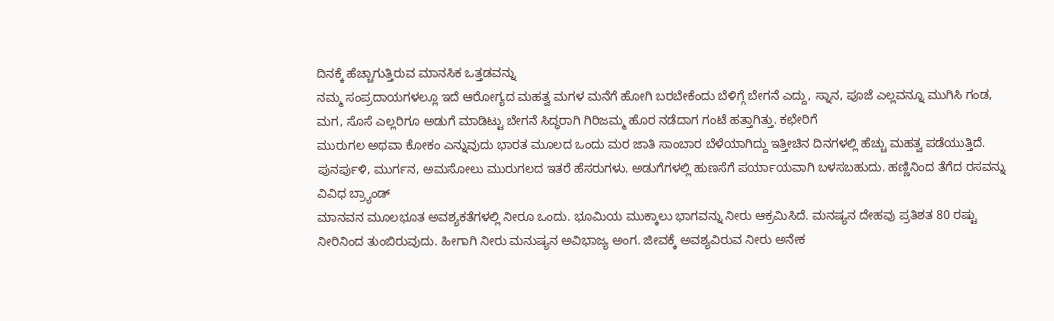ದಿನಕ್ಕೆ ಹೆಚ್ಚಾಗುತ್ತಿರುವ ಮಾನಸಿಕ ಒತ್ತಡವನ್ನು
ನಮ್ಮ ಸಂಪ್ರದಾಯಗಳಲ್ಲೂ ಇದೆ ಆರೋಗ್ಯದ ಮಹತ್ವ ಮಗಳ ಮನೆಗೆ ಹೋಗಿ ಬರಬೇಕೆಂದು ಬೆಳಿಗ್ಗೆ ಬೇಗನೆ ಎದ್ದು, ಸ್ನಾನ, ಪೂಜೆ ಎಲ್ಲವನ್ನೂ ಮುಗಿಸಿ ಗಂಡ, ಮಗ, ಸೊಸೆ ಎಲ್ಲರಿಗೂ ಅಡುಗೆ ಮಾಡಿಟ್ಟು ಬೇಗನೆ ಸಿದ್ಧರಾಗಿ ಗಿರಿಜಮ್ಮ ಹೊರ ನಡೆದಾಗ ಗಂಟೆ ಹತ್ತಾಗಿತ್ತು. ಕಛೇರಿಗೆ
ಮುರುಗಲ ಅಥವಾ ಕೋಕಂ ಎನ್ನುವುದು ಭಾರತ ಮೂಲದ ಒಂದು ಮರ ಜಾತಿ ಸಾಂಬಾರ ಬೆಳೆಯಾಗಿದ್ದು ಇತ್ತೀಚಿನ ದಿನಗಳಲ್ಲಿ ಹೆಚ್ಚು ಮಹತ್ವ ಪಡೆಯುತ್ತಿದೆ. ಪುನರ್ಪುಳಿ, ಮುರ್ಗನ, ಅಮಸೋಲು ಮುರುಗಲದ ಇತರೆ ಹೆಸರುಗಳು. ಅಡುಗೆಗಳಲ್ಲಿ ಹುಣಸೆಗೆ ಪರ್ಯಾಯವಾಗಿ ಬಳಸಬಹುದು. ಹಣ್ಣಿನಿಂದ ತೆಗೆದ ರಸವನ್ನು ವಿವಿಧ ಬ್ರ್ಯಾಂಡ್
ಮಾನವನ ಮೂಲಭೂತ ಅವಶ್ಯಕತೆಗಳಲ್ಲಿ ನೀರೂ ಒಂದು. ಭೂಮಿಯ ಮುಕ್ಕಾಲು ಭಾಗವನ್ನು ನೀರು ಆಕ್ರಮಿಸಿದೆ. ಮನಷ್ಯನ ದೇಹವು ಪ್ರತಿಶತ 80 ರಷ್ಟು ನೀರಿನಿಂದ ತುಂಬಿರುವುದು. ಹೀಗಾಗಿ ನೀರು ಮನುಷ್ಯನ ಅವಿಭಾಜ್ಯ ಅಂಗ. ಜೀವಕ್ಕೆ ಅವಶ್ಯವಿರುವ ನೀರು ಅನೇಕ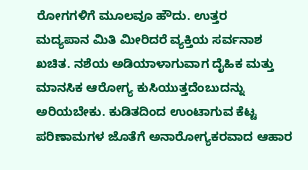ರೋಗಗಳಿಗೆ ಮೂಲವೂ ಹೌದು. ಉತ್ತರ
ಮದ್ಯಪಾನ ಮಿತಿ ಮೀರಿದರೆ ವ್ಯಕ್ತಿಯ ಸರ್ವನಾಶ ಖಚಿತ. ನಶೆಯ ಅಡಿಯಾಳಾಗುವಾಗ ದೈಹಿಕ ಮತ್ತು ಮಾನಸಿಕ ಆರೋಗ್ಯ ಕುಸಿಯುತ್ತದೆಂಬುದನ್ನು ಅರಿಯಬೇಕು. ಕುಡಿತದಿಂದ ಉಂಟಾಗುವ ಕೆಟ್ಟ ಪರಿಣಾಮಗಳ ಜೊತೆಗೆ ಅನಾರೋಗ್ಯಕರವಾದ ಆಹಾರ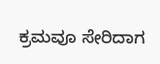ಕ್ರಮವೂ ಸೇರಿದಾಗ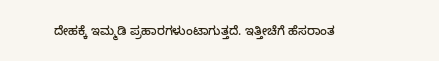ದೇಹಕ್ಕೆ ಇಮ್ಮಡಿ ಪ್ರಹಾರಗಳುಂಟಾಗುತ್ತದೆ. ಇತ್ತೀಚೆಗೆ ಹೆಸರಾಂತ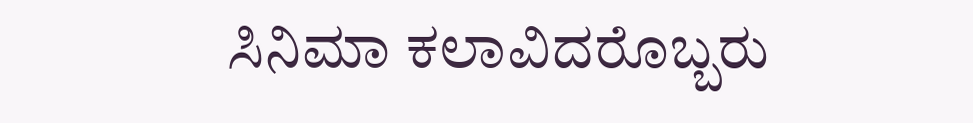ಸಿನಿಮಾ ಕಲಾವಿದರೊಬ್ಬರು